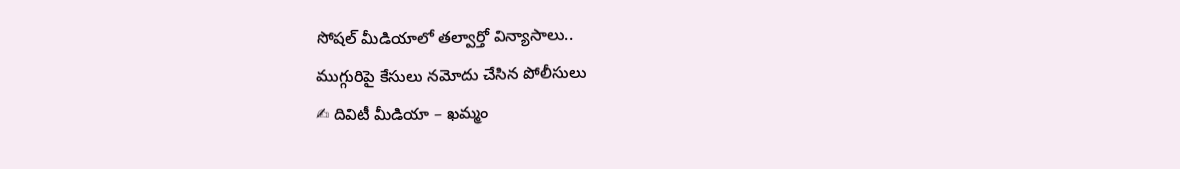సోషల్ మీడియాలో తల్వార్తో విన్యాసాలు..
ముగ్గురిపై కేసులు నమోదు చేసిన పోలీసులు
✍ దివిటీ మీడియా – ఖమ్మం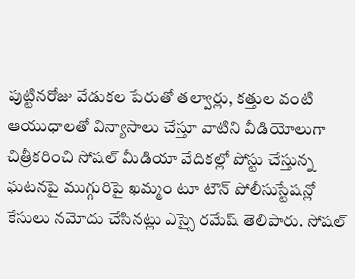పుట్టినరోజు వేడుకల పేరుతో తల్వార్లు, కత్తుల వంటి ఆయుధాలతో విన్యాసాలు చేస్తూ వాటిని వీడియోలుగా చిత్రీకరించి సోషల్ మీడియా వేదికల్లో పోస్టు చేస్తున్న ఘటనపై ముగ్గురిపై ఖమ్మం టూ టౌన్ పోలీసుస్టేషన్లో కేసులు నమోదు చేసినట్లు ఎస్సై రమేష్ తెలిపారు. సోషల్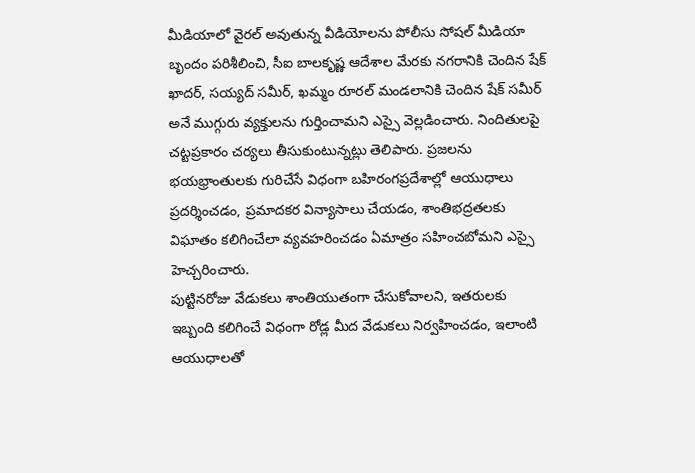మీడియాలో వైరల్ అవుతున్న వీడియోలను పోలీసు సోషల్ మీడియా బృందం పరిశీలించి, సీఐ బాలకృష్ణ ఆదేశాల మేరకు నగరానికి చెందిన షేక్ ఖాదర్, సయ్యద్ సమీర్, ఖమ్మం రూరల్ మండలానికి చెందిన షేక్ సమీర్ అనే ముగ్గురు వ్యక్తులను గుర్తించామని ఎస్సై వెల్లడించారు. నిందితులపై చట్టప్రకారం చర్యలు తీసుకుంటున్నట్లు తెలిపారు. ప్రజలను భయభ్రాంతులకు గురిచేసే విధంగా బహిరంగప్రదేశాల్లో ఆయుధాలు ప్రదర్శించడం, ప్రమాదకర విన్యాసాలు చేయడం, శాంతిభద్రతలకు విఘాతం కలిగించేలా వ్యవహరించడం ఏమాత్రం సహించబోమని ఎస్సై హెచ్చరించారు.
పుట్టినరోజు వేడుకలు శాంతియుతంగా చేసుకోవాలని, ఇతరులకు ఇబ్బంది కలిగించే విధంగా రోడ్ల మీద వేడుకలు నిర్వహించడం, ఇలాంటి ఆయుధాలతో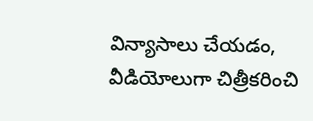విన్యాసాలు చేయడం, వీడియోలుగా చిత్రీకరించి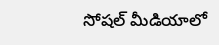సోషల్ మీడియాలో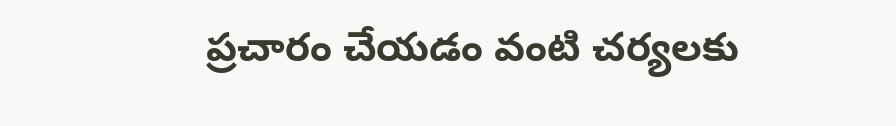ప్రచారం చేయడం వంటి చర్యలకు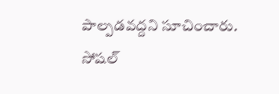పాల్పడవద్దని సూచించారు. సోషల్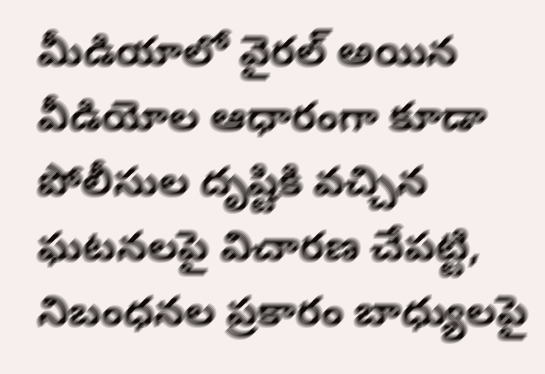మీడియాలో వైరల్ అయిన వీడియోల ఆధారంగా కూడా పోలీసుల దృష్టికి వచ్చిన ఘటనలపై విచారణ చేపట్టి, నిబంధనల ప్రకారం బాధ్యులపై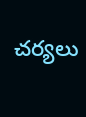చర్యలు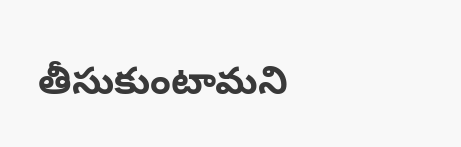తీసుకుంటామని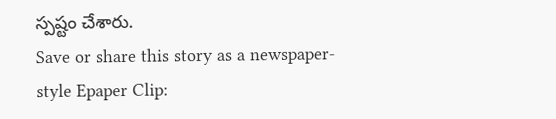స్పష్టం చేశారు.
Save or share this story as a newspaper-style Epaper Clip: